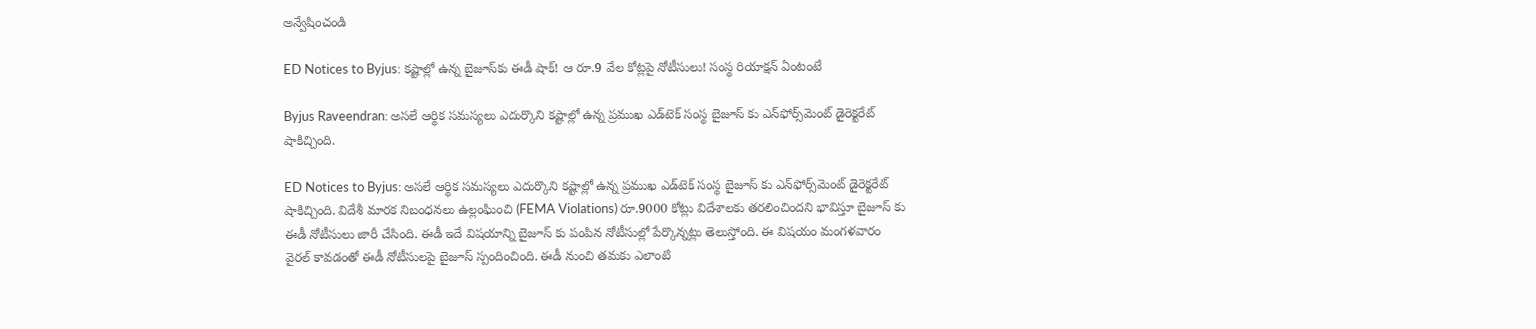అన్వేషించండి

ED Notices to Byjus: కష్టాల్లో ఉన్న బైజూస్‌కు ఈడీ షాక్! ఆ రూ.9 వేల కోట్లపై నోటీసులు! సంస్థ రియాక్షన్ ఏంటంటే

Byjus Raveendran: అసలే ఆర్థిక సమస్యలు ఎదుర్కొని కష్టాల్లో ఉన్న ప్రముఖ ఎడ్‌టెక్‌ సంస్థ బైజూస్ కు ఎన్‌ఫోర్స్‌మెంట్‌ డైరెక్టరేట్ షాకిచ్చింది.

ED Notices to Byjus: అసలే ఆర్థిక సమస్యలు ఎదుర్కొని కష్టాల్లో ఉన్న ప్రముఖ ఎడ్‌టెక్‌ సంస్థ బైజూస్ కు ఎన్‌ఫోర్స్‌మెంట్‌ డైరెక్టరేట్ షాకిచ్చింది. విదేశీ మారక నిబంధనలు ఉల్లంఘించి (FEMA Violations) రూ.9000 కోట్లు విదేశాలకు తరలించిందని భావిస్తూ బైజూస్ కు ఈడీ నోటీసులు జారీ చేసింది. ఈడీ ఇదే విషయాన్ని బైజూస్ కు పంపిన నోటీసుల్లో పేర్కొన్నట్లు తెలుస్తోంది. ఈ విషయం మంగళవారం వైరల్ కావడంతో ఈడీ నోటీసులపై బైజూస్ స్పందించింది. ఈడీ నుంచి తమకు ఎలాంటి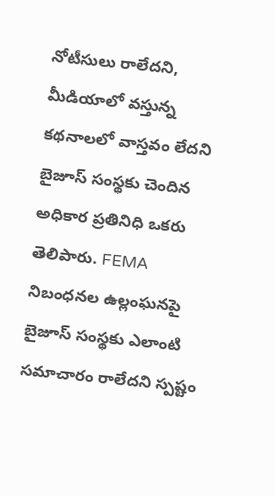నోటీసులు రాలేదని, మీడియాలో వస్తున్న కథనాలలో వాస్తవం లేదని బైజూస్ సంస్థకు చెందిన అధికార ప్రతినిధి ఒకరు తెలిపారు. FEMA నిబంధనల ఉల్లంఘనపై బైజూస్ సంస్థకు ఎలాంటి సమాచారం రాలేదని స్పష్టం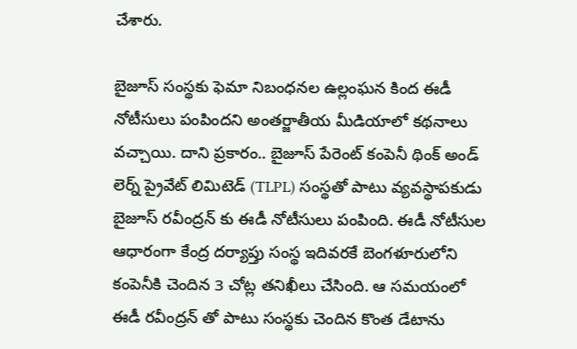చేశారు.

బైజూస్ సంస్థకు ఫెమా నిబంధనల ఉల్లంఘన కింద ఈడీ నోటీసులు పంపిందని అంతర్జాతీయ మీడియాలో కథనాలు వచ్చాయి. దాని ప్రకారం.. బైజూస్ పేరెంట్ కంపెనీ థింక్ అండ్ లెర్న్ ప్రైవేట్ లిమిటెడ్ (TLPL) సంస్థతో పాటు వ్యవస్థాపకుడు బైజూస్ రవీంద్రన్ కు ఈడీ నోటీసులు పంపింది. ఈడీ నోటీసుల ఆధారంగా కేంద్ర దర్యాప్తు సంస్థ ఇదివరకే బెంగళూరులోని కంపెనీకి చెందిన 3 చోట్ల తనిఖీలు చేసింది. ఆ సమయంలో ఈడీ రవీంద్రన్ తో పాటు సంస్థకు చెందిన కొంత డేటాను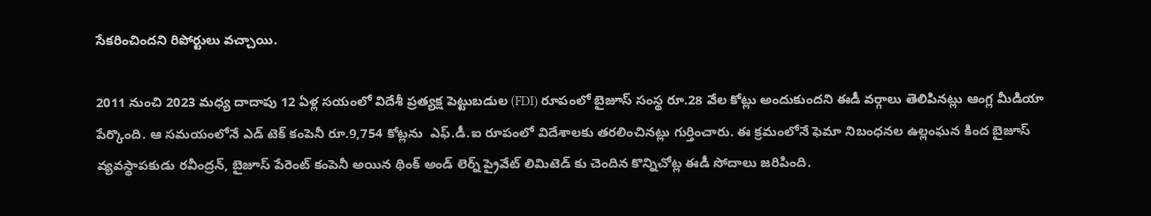సేకరించిందని రిపోర్టులు వచ్చాయి.

2011 నుంచి 2023 మధ్య దాదాపు 12 ఏళ్ల సయంలో విదేశీ ప్రత్యక్ష పెట్టుబడుల (FDI) రూపంలో బైజూస్ సంస్థ రూ.28 వేల కోట్లు అందుకుందని ఈడీ వర్గాలు తెలిపినట్లు ఆంగ్ల మీడియా పేర్కొంది. ఆ సమయంలోనే ఎడ్ టెక్ కంపెనీ రూ.9,754 కోట్లను  ఎఫ్.డీ.ఐ రూపంలో విదేశాలకు తరలించినట్లు గుర్తించారు. ఈ క్రమంలోనే ఫెమా నిబంధనల ఉల్లంఘన కింద బైజూస్‌ వ్యవస్థాపకుడు రవీంద్రన్‌, బైజూస్‌ పేరెంట్ కంపెనీ అయిన థింక్ అండ్‌ లెర్న్‌ ప్రైవేట్‌ లిమిటెడ్ కు చెందిన కొన్నిచోట్ల ఈడీ సోదాలు జరిపింది.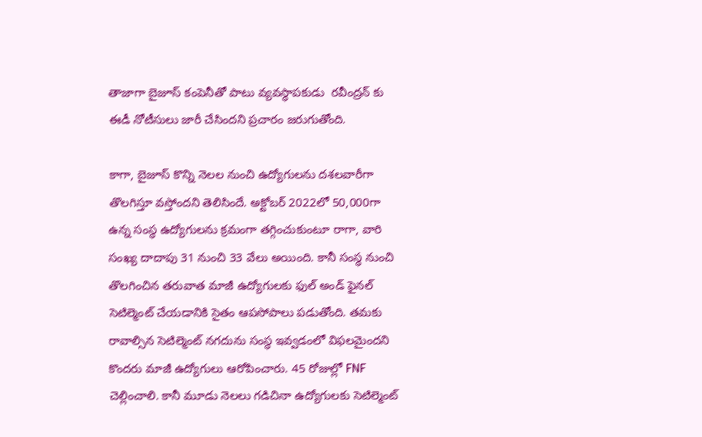తాజాగా బైజూస్ కంపెనీతో పాటు వ్యవస్థాపకుడు  రవీంద్రన్ కు ఈడీ నోటీసులు జారీ చేసిందని ప్రచారం జరుగుతోంది.

కాగా, బైజూస్ కొన్ని నెలల నుంచి ఉద్యోగులను దశలవారీగా తొలగిస్తూ వస్తోందని తెలిసిందే. అక్టోబర్ 2022లో 50,000గా ఉన్న సంస్థ ఉద్యోగులను క్రమంగా తగ్గించుకుంటూ రాగా, వారి సంఖ్య దాదాపు 31 నుంచి 33 వేలు అయింది. కానీ సంస్థ నుంచి తొలగించిన తరువాత మాజీ ఉద్యోగులకు ఫుల్ అండ్ ఫైనల్ సెటిల్మెంట్ చేయడానికి సైతం ఆపసోపాలు పడుతోంది. తమకు రావాల్సిన సెటిల్మెంట్ నగదును సంస్థ ఇవ్వడంలో విఫలమైందని కొందరు మాజీ ఉద్యోగులు ఆరోపించారు. 45 రోజుల్లో FNF చెల్లించాలి. కానీ మూడు నెలలు గడిచినా ఉద్యోగులకు సెటిల్మెంట్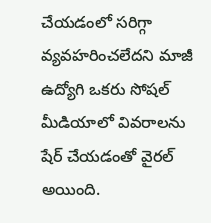చేయడంలో సరిగ్గా వ్యవహరించలేదని మాజీ ఉద్యోగి ఒకరు సోషల్ మీడియాలో వివరాలను షేర్ చేయడంతో వైరల్ అయింది.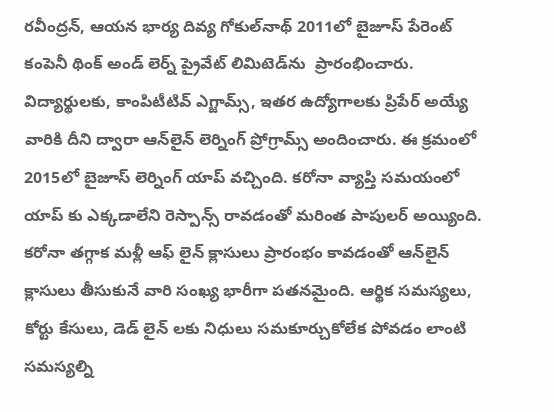రవీంద్రన్‌, ఆయన భార్య దివ్య గోకుల్‌నాథ్‌ 2011లో బైజూస్ పేరెంట్ కంపెనీ థింక్‌ అండ్‌ లెర్న్‌ ప్రైవేట్‌ లిమిటెడ్‌ను  ప్రారంభించారు. విద్యార్థులకు, కాంపిటీటివ్ ఎగ్జామ్స్, ఇతర ఉద్యోగాలకు ప్రిపేర్ అయ్యే వారికి దీని ద్వారా ఆన్‌లైన్‌ లెర్నింగ్‌ ప్రోగ్రామ్స్ అందించారు. ఈ క్రమంలో 2015లో బైజూస్‌ లెర్నింగ్‌ యాప్‌ వచ్చింది. కరోనా వ్యాప్తి సమయంలో యాప్ కు ఎక్కడాలేని రెస్పాన్స్ రావడంతో మరింత పాపులర్‌ అయ్యింది. కరోనా తగ్గాక మళ్లీ ఆఫ్ లైన్ క్లాసులు ప్రారంభం కావడంతో ఆన్‌లైన్‌ క్లాసులు తీసుకునే వారి సంఖ్య భారీగా పతనమైంది. ఆర్థిక సమస్యలు, కోర్టు కేసులు, డెడ్ లైన్ లకు నిధులు సమకూర్చుకోలేక పోవడం లాంటి సమస్యల్ని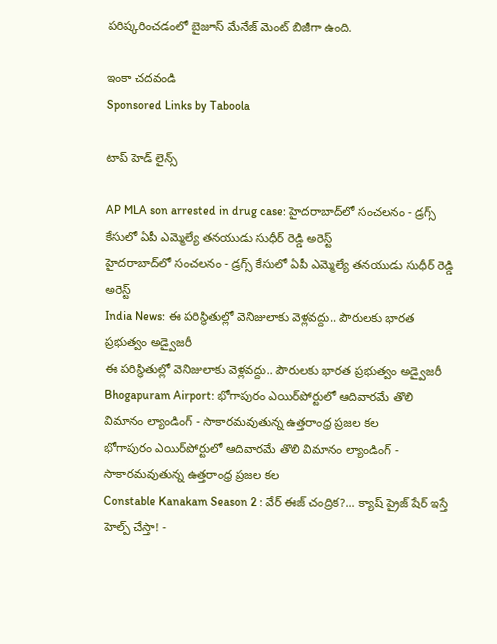పరిష్కరించడంలో బైజూస్ మేనేజ్ మెంట్ బిజీగా ఉంది.

ఇంకా చదవండి
Sponsored Links by Taboola

టాప్ హెడ్ లైన్స్

AP MLA son arrested in drug case: హైదరాబాద్‌లో సంచలనం - డ్రగ్స్ కేసులో ఏపీ ఎమ్మెల్యే తనయుడు సుధీర్ రెడ్డి అరెస్ట్
హైదరాబాద్‌లో సంచలనం - డ్రగ్స్ కేసులో ఏపీ ఎమ్మెల్యే తనయుడు సుధీర్ రెడ్డి అరెస్ట్
India News: ఈ పరిస్థితుల్లో వెనిజులాకు వెళ్లవద్దు.. పౌరులకు భారత ప్రభుత్వం అడ్వైజరీ
ఈ పరిస్థితుల్లో వెనిజులాకు వెళ్లవద్దు.. పౌరులకు భారత ప్రభుత్వం అడ్వైజరీ
Bhogapuram Airport: భోగాపురం ఎయిర్‌పోర్టులో ఆదివారమే తొలి విమానం ల్యాండింగ్ - సాకారమవుతున్న ఉత్తరాంధ్ర ప్రజల కల
భోగాపురం ఎయిర్‌పోర్టులో ఆదివారమే తొలి విమానం ల్యాండింగ్ - సాకారమవుతున్న ఉత్తరాంధ్ర ప్రజల కల
Constable Kanakam Season 2 : వేర్ ఈజ్ చంద్రిక?... క్యాష్ ప్రైజ్ షేర్ ఇస్తే హెల్ప్ చేస్తా! -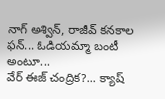నాగ్ అశ్విన్, రాజీవ్ కనకాల ఫన్... ఓడియమ్మా బంటీ అంటూ...
వేర్ ఈజ్ చంద్రిక?... క్యాష్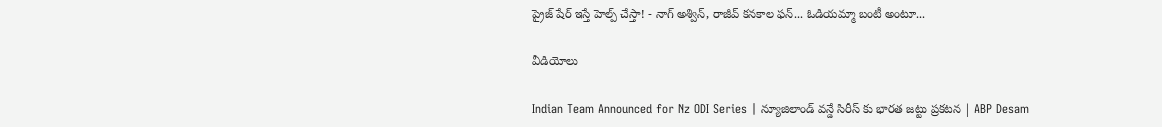ప్రైజ్ షేర్ ఇస్తే హెల్ప్ చేస్తా! - నాగ్ అశ్విన్, రాజీవ్ కనకాల ఫన్... ఓడియమ్మా బంటీ అంటూ...

వీడియోలు

Indian Team Announced for Nz ODI Series | న్యూజిలాండ్ వన్డే సిరీస్ కు భారత జట్టు ప్రకటన | ABP Desam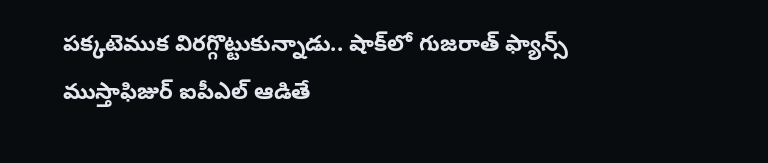పక్కటెముక విరగ్గొట్టుకున్నాడు.. షాక్‌లో గుజరాత్ ఫ్యాన్స్
ముస్తాఫిజుర్‌ ఐపీఎల్ ఆడితే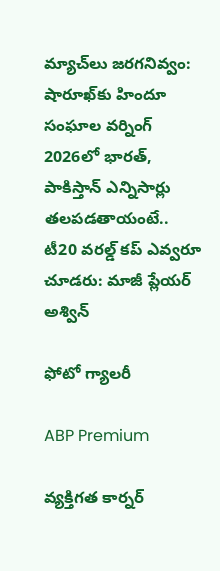మ్యాచ్‌లు జరగనివ్వం: షారూఖ్‌కు హిందూ సంఘాల వర్నింగ్
2026లో భారత్, పాకిస్తాన్ ఎన్నిసార్లు తలపడతాయంటే..
టీ20 వరల్డ్ కప్ ఎవ్వరూ చూడరు: మాజీ ప్లేయర్ అశ్విన్

ఫోటో గ్యాలరీ

ABP Premium

వ్యక్తిగత కార్నర్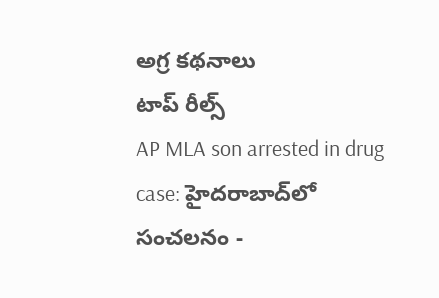అగ్ర కథనాలు
టాప్ రీల్స్
AP MLA son arrested in drug case: హైదరాబాద్‌లో సంచలనం -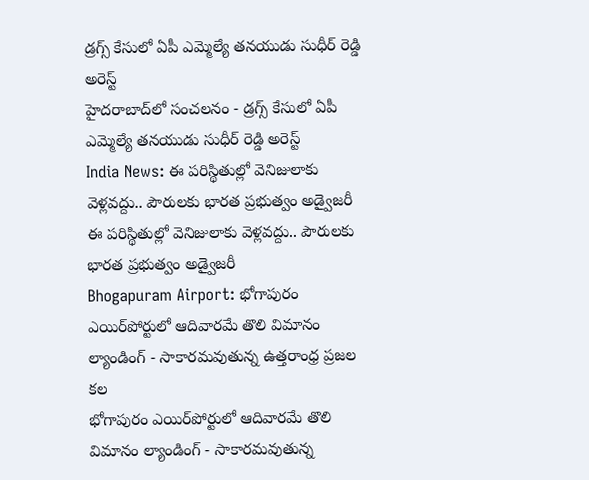డ్రగ్స్ కేసులో ఏపీ ఎమ్మెల్యే తనయుడు సుధీర్ రెడ్డి అరెస్ట్
హైదరాబాద్‌లో సంచలనం - డ్రగ్స్ కేసులో ఏపీ ఎమ్మెల్యే తనయుడు సుధీర్ రెడ్డి అరెస్ట్
India News: ఈ పరిస్థితుల్లో వెనిజులాకు వెళ్లవద్దు.. పౌరులకు భారత ప్రభుత్వం అడ్వైజరీ
ఈ పరిస్థితుల్లో వెనిజులాకు వెళ్లవద్దు.. పౌరులకు భారత ప్రభుత్వం అడ్వైజరీ
Bhogapuram Airport: భోగాపురం ఎయిర్‌పోర్టులో ఆదివారమే తొలి విమానం ల్యాండింగ్ - సాకారమవుతున్న ఉత్తరాంధ్ర ప్రజల కల
భోగాపురం ఎయిర్‌పోర్టులో ఆదివారమే తొలి విమానం ల్యాండింగ్ - సాకారమవుతున్న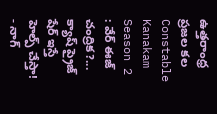ఉత్తరాంధ్ర ప్రజల కల
Constable Kanakam Season 2 : వేర్ ఈజ్ చంద్రిక?... క్యాష్ ప్రైజ్ షేర్ ఇస్తే హెల్ప్ చేస్తా! - నాగ్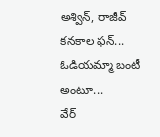అశ్విన్, రాజీవ్ కనకాల ఫన్... ఓడియమ్మా బంటీ అంటూ...
వేర్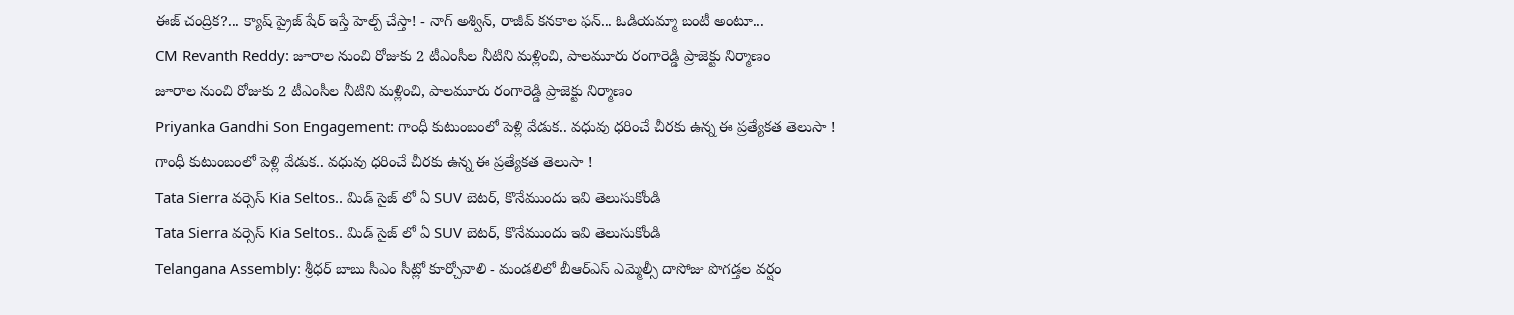ఈజ్ చంద్రిక?... క్యాష్ ప్రైజ్ షేర్ ఇస్తే హెల్ప్ చేస్తా! - నాగ్ అశ్విన్, రాజీవ్ కనకాల ఫన్... ఓడియమ్మా బంటీ అంటూ...
CM Revanth Reddy: జూరాల నుంచి రోజుకు 2 టీఎంసీల నీటిని మళ్లించి, పాలమూరు రంగారెడ్డి ప్రాజెక్టు నిర్మాణం
జూరాల నుంచి రోజుకు 2 టీఎంసీల నీటిని మళ్లించి, పాలమూరు రంగారెడ్డి ప్రాజెక్టు నిర్మాణం
Priyanka Gandhi Son Engagement: గాంధీ కుటుంబంలో పెళ్లి వేడుక.. వధువు ధరించే చీరకు ఉన్న ఈ ప్రత్యేకత తెలుసా !
గాంధీ కుటుంబంలో పెళ్లి వేడుక.. వధువు ధరించే చీరకు ఉన్న ఈ ప్రత్యేకత తెలుసా !
Tata Sierra వర్సెస్ Kia Seltos.. మిడ్ సైజ్ లో ఏ SUV బెటర్, కొనేముందు ఇవి తెలుసుకోండి
Tata Sierra వర్సెస్ Kia Seltos.. మిడ్ సైజ్ లో ఏ SUV బెటర్, కొనేముందు ఇవి తెలుసుకోండి
Telangana Assembly: శ్రీధర్ బాబు సీఎం సీట్లో కూర్చోవాలి - మండలిలో బీఆర్ఎస్ ఎమ్మెల్సీ దాసోజు పొగడ్తల వర్షం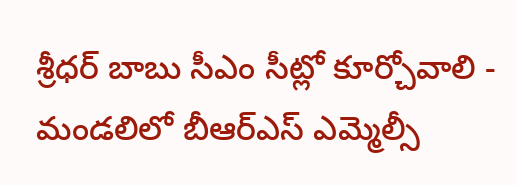శ్రీధర్ బాబు సీఎం సీట్లో కూర్చోవాలి - మండలిలో బీఆర్ఎస్ ఎమ్మెల్సీ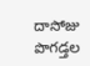దాసోజు పొగడ్తల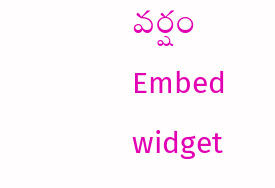వర్షం
Embed widget